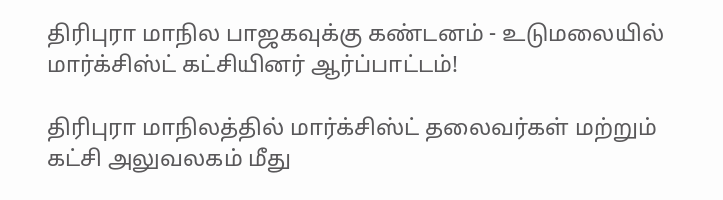திரிபுரா மாநில பாஜகவுக்கு கண்டனம் - உடுமலையில் மார்க்சிஸ்ட் கட்சியினர் ஆர்ப்பாட்டம்!

திரிபுரா மாநிலத்தில் மார்க்சிஸ்ட் தலைவர்கள் மற்றும் கட்சி அலுவலகம் மீது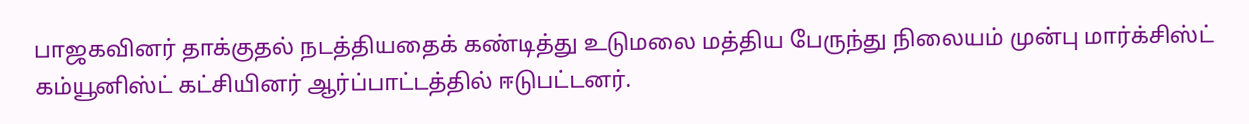பாஜகவினர் தாக்குதல் நடத்தியதைக் கண்டித்து உடுமலை மத்திய பேருந்து நிலையம் முன்பு மார்க்சிஸ்ட் கம்யூனிஸ்ட் கட்சியினர் ஆர்ப்பாட்டத்தில் ஈடுபட்டனர்.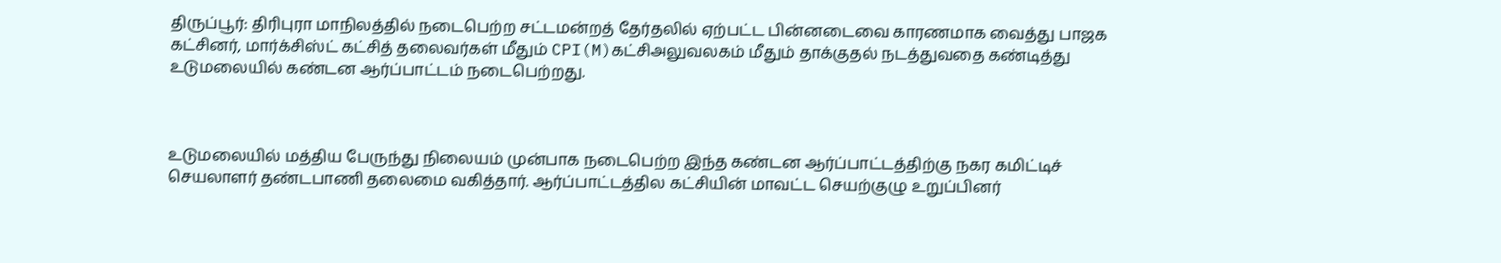திருப்பூர்: திரிபுரா மாநிலத்தில் நடைபெற்ற சட்டமன்றத் தேர்தலில் ஏற்பட்ட பின்னடைவை காரணமாக வைத்து பாஜக கட்சினர், மார்க்சிஸ்ட் கட்சித் தலைவர்கள் மீதும் CPI(M)கட்சிஅலுவலகம் மீதும் தாக்குதல் நடத்துவதை கண்டித்து உடுமலையில் கண்டன ஆர்ப்பாட்டம் நடைபெற்றது.



உடுமலையில் மத்திய பேருந்து நிலையம் முன்பாக நடைபெற்ற இந்த கண்டன ஆர்ப்பாட்டத்திற்கு நகர கமிட்டிச் செயலாளர் தண்டபாணி தலைமை வகித்தார். ஆர்ப்பாட்டத்தில கட்சியின் மாவட்ட செயற்குழு உறுப்பினர்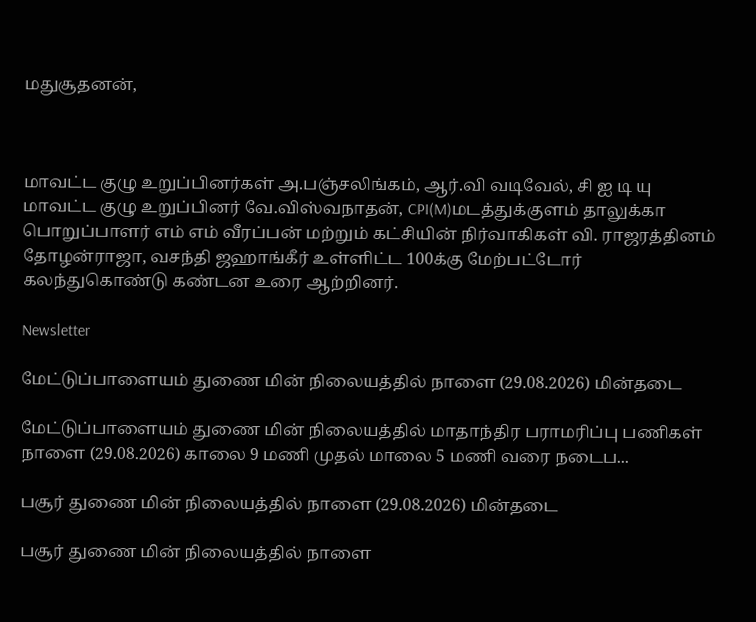மதுசூதனன்,



மாவட்ட குழு உறுப்பினர்கள் அ.பஞ்சலிங்கம், ஆர்.வி வடிவேல், சி ஐ டி யு மாவட்ட குழு உறுப்பினர் வே.விஸ்வநாதன், CPI(M)மடத்துக்குளம் தாலுக்கா பொறுப்பாளர் எம் எம் வீரப்பன் மற்றும் கட்சியின் நிர்வாகிகள் வி. ராஜரத்தினம் தோழன்ராஜா, வசந்தி ஜஹாங்கீர் உள்ளிட்ட 100க்கு மேற்பட்டோர் கலந்துகொண்டு கண்டன உரை ஆற்றினர்.

Newsletter

மேட்டுப்பாளையம் துணை மின் நிலையத்தில் நாளை (29.08.2026) மின்தடை

மேட்டுப்பாளையம் துணை மின் நிலையத்தில் மாதாந்திர பராமரிப்பு பணிகள் நாளை (29.08.2026) காலை 9 மணி முதல் மாலை 5 மணி வரை நடைப...

பசூர் துணை மின் நிலையத்தில் நாளை (29.08.2026) மின்தடை

பசூர் துணை மின் நிலையத்தில் நாளை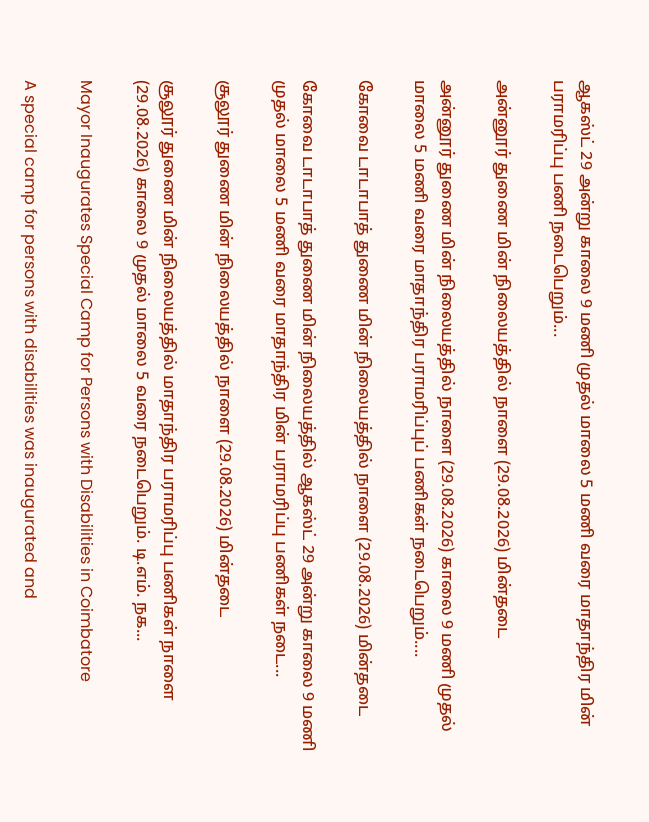ஆகஸ்ட் 29 அன்று காலை 9 மணி முதல் மாலை 5 மணி வரை மாதாந்திர மின் பராமரிப்பு பணி நடைபெறும்...

அன்னூர் துணை மின் நிலையத்தில் நாளை (29.08.2026) மின்தடை

அன்னூர் துணை மின் நிலையத்தில் நாளை (29.08.2026) காலை 9 மணி முதல் மாலை 5 மணி வரை மாதாந்திர பராமரிப்புப் பணிகள் நடைபெறும்....

கோவை டாடாபாத் துணை மின் நிலையத்தில் நாளை (29.08.2026) மின்தடை

கோவை டாடாபாத் துணை மின் நிலையத்தில் ஆகஸ்ட் 29 அன்று காலை 9 மணி முதல் மாலை 5 மணி வரை மாதாந்திர மின் பராமரிப்பு பணிகள் நடை...

சூலூர் துணை மின் நிலையத்தில் நாளை (29.08.2026) மின்தடை

சூலூர் துணை மின் நிலையத்தில் மாதாந்திர பராமரிப்பு பணிகள் நாளை (29.08.2026) காலை 9 முதல் மாலை 5 வரை நடைபெறும். டி.எம். நக...

Mayor Inaugurates Special Camp for Persons with Disabilities in Coimbatore

A special camp for persons with disabilities was inaugurated and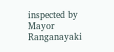inspected by Mayor Ranganayaki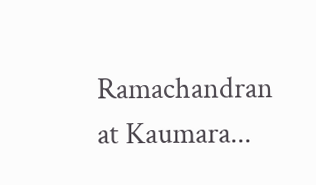Ramachandran at Kaumara...